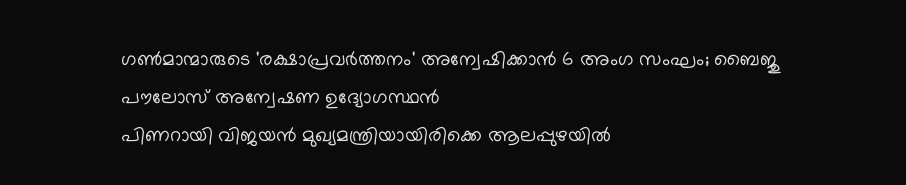ഗൺമാന്മാരുടെ 'രക്ഷാപ്രവർത്തനം' അന്വേഷിക്കാൻ 6 അംഗ സംഘം; ബൈജു പൗലോസ് അന്വേഷണ ഉദ്യോഗസ്ഥൻ
പിണറായി വിജയൻ മുഖ്യമന്ത്രിയായിരിക്കെ ആലപ്പുഴയിൽ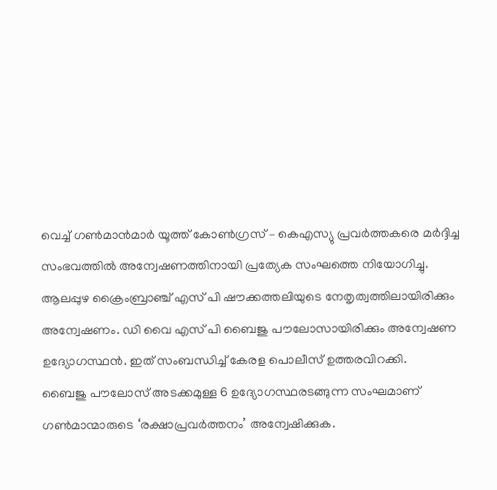വെച്ച് ഗൺമാൻമാർ യൂത്ത് കോൺഗ്രസ് – കെഎസ്യു പ്രവർത്തകരെ മർദ്ദിച്ച സംഭവത്തിൽ അന്വേഷണത്തിനായി പ്രത്യേക സംഘത്തെ നിയോഗിച്ചു. ആലപ്പുഴ ക്രൈംബ്രാഞ്ച് എസ് പി ഷൗക്കത്തലിയുടെ നേതൃത്വത്തിലായിരിക്കും അന്വേഷണം. ഡി വൈ എസ് പി ബൈജു പൗലോസായിരിക്കും അന്വേഷണ ഉദ്യോഗസ്ഥൻ. ഇത് സംബന്ധിച്ച് കേരള പൊലീസ് ഉത്തരവിറക്കി.
ബൈജു പൗലോസ് അടക്കമുള്ള 6 ഉദ്യോഗസ്ഥരടങ്ങുന്ന സംഘമാണ് ഗൺമാന്മാരുടെ ‘രക്ഷാപ്രവർത്തനം’ അന്വേഷിക്കുക.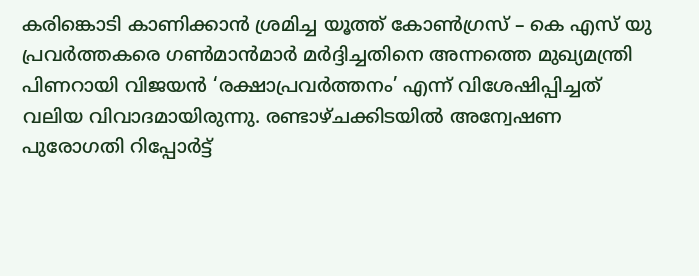കരിങ്കൊടി കാണിക്കാൻ ശ്രമിച്ച യൂത്ത് കോൺഗ്രസ് – കെ എസ് യു പ്രവർത്തകരെ ഗൺമാൻമാർ മർദ്ദിച്ചതിനെ അന്നത്തെ മുഖ്യമന്ത്രി പിണറായി വിജയൻ ‘രക്ഷാപ്രവർത്തനം’ എന്ന് വിശേഷിപ്പിച്ചത് വലിയ വിവാദമായിരുന്നു. രണ്ടാഴ്ചക്കിടയിൽ അന്വേഷണ പുരോഗതി റിപ്പോർട്ട്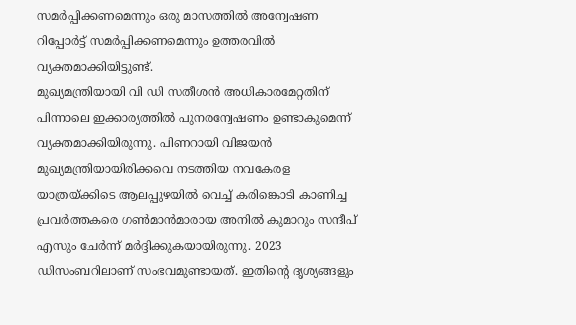സമർപ്പിക്കണമെന്നും ഒരു മാസത്തിൽ അന്വേഷണ റിപ്പോർട്ട് സമർപ്പിക്കണമെന്നും ഉത്തരവിൽ വ്യക്തമാക്കിയിട്ടുണ്ട്.
മുഖ്യമന്ത്രിയായി വി ഡി സതീശൻ അധികാരമേറ്റതിന് പിന്നാലെ ഇക്കാര്യത്തിൽ പുനരന്വേഷണം ഉണ്ടാകുമെന്ന് വ്യക്തമാക്കിയിരുന്നു. പിണറായി വിജയൻ മുഖ്യമന്ത്രിയായിരിക്കവെ നടത്തിയ നവകേരള യാത്രയ്ക്കിടെ ആലപ്പുഴയിൽ വെച്ച് കരിങ്കൊടി കാണിച്ച പ്രവർത്തകരെ ഗൺമാൻമാരായ അനിൽ കുമാറും സന്ദീപ് എസും ചേർന്ന് മർദ്ദിക്കുകയായിരുന്നു. 2023 ഡിസംബറിലാണ് സംഭവമുണ്ടായത്. ഇതിന്റെ ദൃശ്യങ്ങളും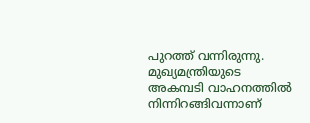പുറത്ത് വന്നിരുന്നു. മുഖ്യമന്ത്രിയുടെ അകമ്പടി വാഹനത്തിൽ നിന്നിറങ്ങിവന്നാണ്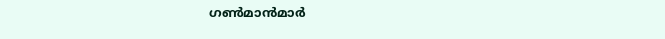ഗൺമാൻമാർ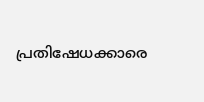പ്രതിഷേധക്കാരെ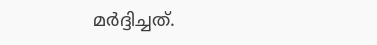മർദ്ദിച്ചത്.